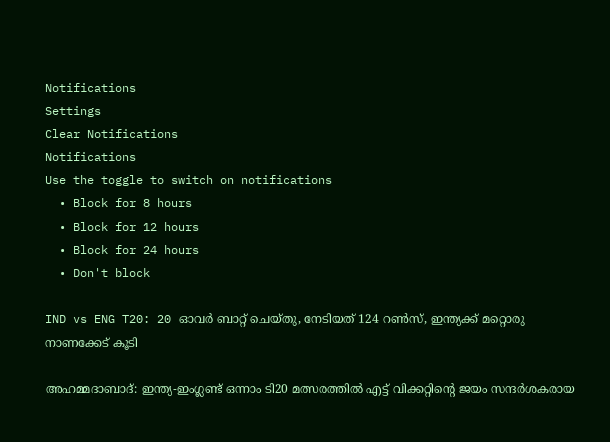Notifications
Settings
Clear Notifications
Notifications
Use the toggle to switch on notifications
  • Block for 8 hours
  • Block for 12 hours
  • Block for 24 hours
  • Don't block

IND vs ENG T20: 20 ഓവര്‍ ബാറ്റ് ചെയ്തു, നേടിയത് 124 റണ്‍സ്, ഇന്ത്യക്ക് മറ്റൊരു നാണക്കേട് കൂടി

അഹമ്മദാബാദ്: ഇന്ത്യ-ഇംഗ്ലണ്ട് ഒന്നാം ടി20 മത്സരത്തില്‍ എട്ട് വിക്കറ്റിന്റെ ജയം സന്ദര്‍ശകരായ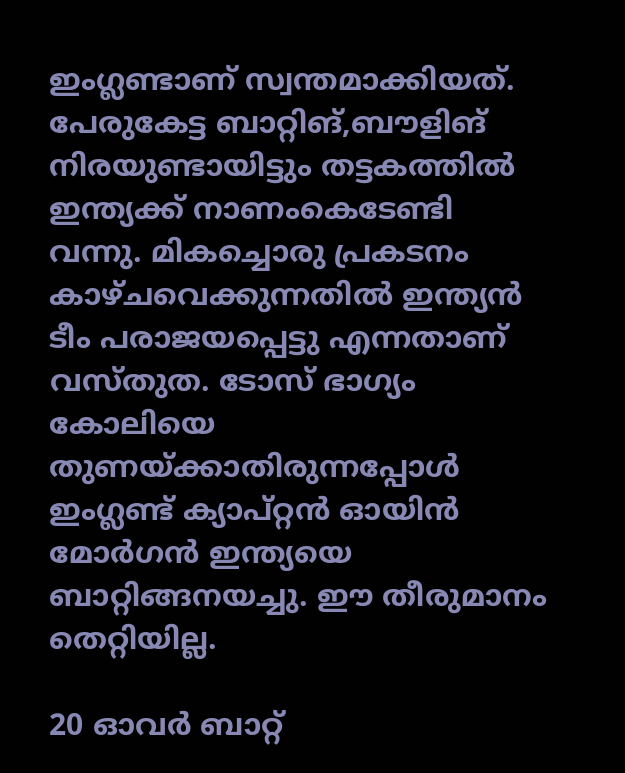ഇംഗ്ലണ്ടാണ് സ്വന്തമാക്കിയത്. പേരുകേട്ട ബാറ്റിങ്,ബൗളിങ് നിരയുണ്ടായിട്ടും തട്ടകത്തില്‍ ഇന്ത്യക്ക് നാണംകെടേണ്ടി വന്നു. മികച്ചൊരു പ്രകടനം കാഴ്ചവെക്കുന്നതില്‍ ഇന്ത്യന്‍ ടീം പരാജയപ്പെട്ടു എന്നതാണ് വസ്തുത. ടോസ് ഭാഗ്യം കോലിയെ തുണയ്ക്കാതിരുന്നപ്പോള്‍ ഇംഗ്ലണ്ട് ക്യാപ്റ്റന്‍ ഓയിന്‍ മോര്‍ഗന്‍ ഇന്ത്യയെ ബാറ്റിങ്ങനയച്ചു. ഈ തീരുമാനം തെറ്റിയില്ല.

20 ഓവര്‍ ബാറ്റ്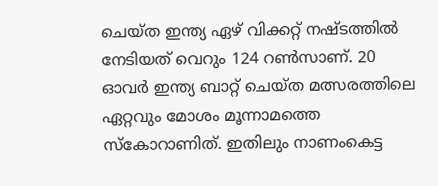ചെയ്ത ഇന്ത്യ ഏഴ് വിക്കറ്റ് നഷ്ടത്തില്‍ നേടിയത് വെറും 124 റണ്‍സാണ്. 20 ഓവര്‍ ഇന്ത്യ ബാറ്റ് ചെയ്ത മത്സരത്തിലെ ഏറ്റവും മോശം മൂന്നാമത്തെ സ്‌കോറാണിത്. ഇതിലും നാണംകെട്ട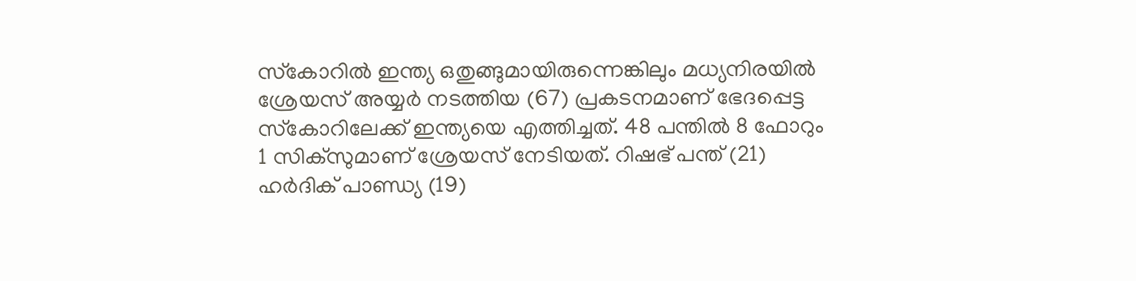സ്‌കോറില്‍ ഇന്ത്യ ഒതുങ്ങുമായിരുന്നെങ്കിലും മധ്യനിരയില്‍ ശ്രേയസ് അയ്യര്‍ നടത്തിയ (67) പ്രകടനമാണ് ഭേദപ്പെട്ട സ്‌കോറിലേക്ക് ഇന്ത്യയെ എത്തിച്ചത്. 48 പന്തില്‍ 8 ഫോറും 1 സിക്‌സുമാണ് ശ്രേയസ് നേടിയത്. റിഷഭ് പന്ത് (21) ഹര്‍ദിക് പാണ്ഡ്യ (19)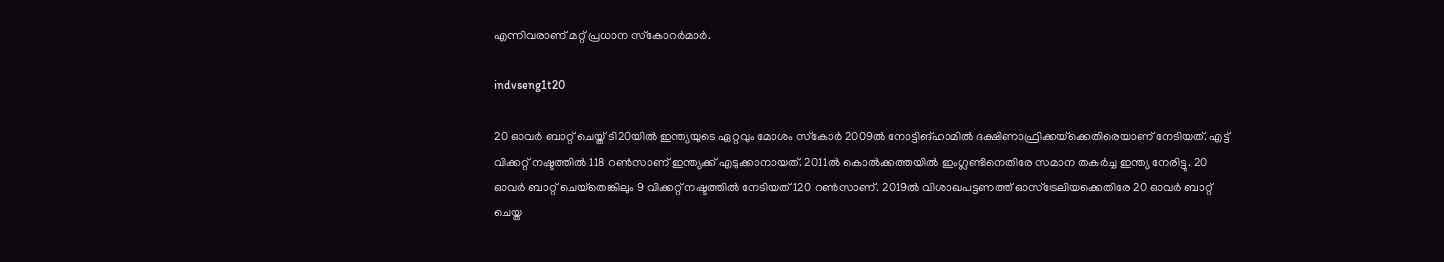എന്നിവരാണ് മറ്റ് പ്രധാന സ്‌കോറര്‍മാര്‍.

indvseng1t20

20 ഓവര്‍ ബാറ്റ് ചെയ്ത് ടി20യില്‍ ഇന്ത്യയുടെ ഏറ്റവും മോശം സ്‌കോര്‍ 2009ല്‍ നോട്ടിങ്ഹാമില്‍ ദക്ഷിണാഫ്രിക്കയ്‌ക്കെതിരെയാണ് നേടിയത്. എട്ട് വിക്കറ്റ് നഷ്ടത്തില്‍ 118 റണ്‍സാണ് ഇന്ത്യക്ക് എടുക്കാനായത്. 2011ല്‍ കൊല്‍ക്കത്തയില്‍ ഇംഗ്ലണ്ടിനെതിരേ സമാന തകര്‍ച്ച ഇന്ത്യ നേരിട്ടു. 20 ഓവര്‍ ബാറ്റ് ചെയ്‌തെങ്കിലും 9 വിക്കറ്റ് നഷ്ടത്തില്‍ നേടിയത് 120 റണ്‍സാണ്. 2019ല്‍ വിശാഖപട്ടണത്ത് ഓസ്‌ട്രേലിയക്കെതിരേ 20 ഓവര്‍ ബാറ്റ് ചെയ്ത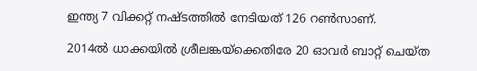ഇന്ത്യ 7 വിക്കറ്റ് നഷ്ടത്തില്‍ നേടിയത് 126 റണ്‍സാണ്.

2014ല്‍ ധാക്കയില്‍ ശ്രീലങ്കയ്‌ക്കെതിരേ 20 ഓവര്‍ ബാറ്റ് ചെയ്ത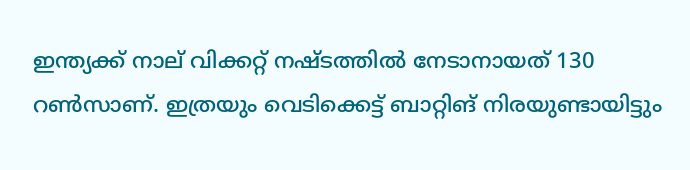ഇന്ത്യക്ക് നാല് വിക്കറ്റ് നഷ്ടത്തില്‍ നേടാനായത് 130 റണ്‍സാണ്. ഇത്രയും വെടിക്കെട്ട് ബാറ്റിങ് നിരയുണ്ടായിട്ടും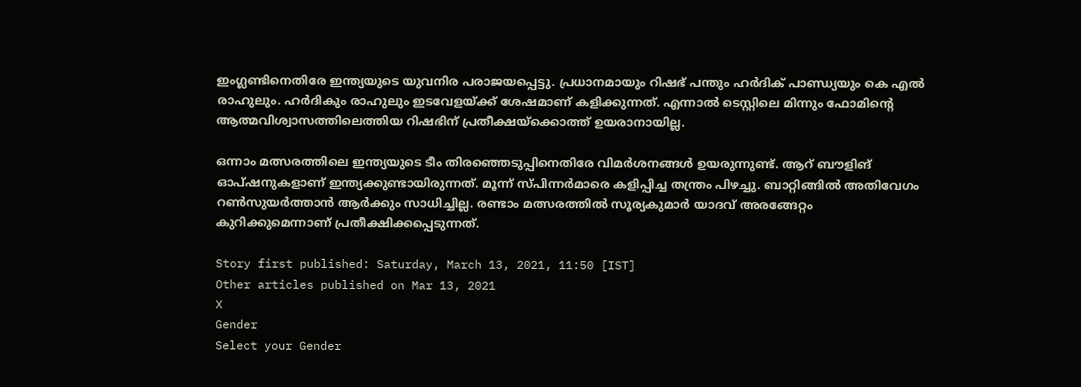ഇംഗ്ലണ്ടിനെതിരേ ഇന്ത്യയുടെ യുവനിര പരാജയപ്പെട്ടു. പ്രധാനമായും റിഷഭ് പന്തും ഹര്‍ദിക് പാണ്ഡ്യയും കെ എല്‍ രാഹുലും. ഹര്‍ദികും രാഹുലും ഇടവേളയ്ക്ക് ശേഷമാണ് കളിക്കുന്നത്. എന്നാല്‍ ടെസ്റ്റിലെ മിന്നും ഫോമിന്റെ ആത്മവിശ്വാസത്തിലെത്തിയ റിഷഭിന് പ്രതീക്ഷയ്‌ക്കൊത്ത് ഉയരാനായില്ല.

ഒന്നാം മത്സരത്തിലെ ഇന്ത്യയുടെ ടീം തിരഞ്ഞെടുപ്പിനെതിരേ വിമര്‍ശനങ്ങള്‍ ഉയരുന്നുണ്ട്. ആറ് ബൗളിങ് ഓപ്ഷനുകളാണ് ഇന്ത്യക്കുണ്ടായിരുന്നത്. മൂന്ന് സ്പിന്നര്‍മാരെ കളിപ്പിച്ച തന്ത്രം പിഴച്ചു. ബാറ്റിങ്ങില്‍ അതിവേഗം റണ്‍സുയര്‍ത്താന്‍ ആര്‍ക്കും സാധിച്ചില്ല. രണ്ടാം മത്സരത്തില്‍ സൂര്യകുമാര്‍ യാദവ് അരങ്ങേറ്റം കുറിക്കുമെന്നാണ് പ്രതീക്ഷിക്കപ്പെടുന്നത്.

Story first published: Saturday, March 13, 2021, 11:50 [IST]
Other articles published on Mar 13, 2021
X
Gender
Select your Gender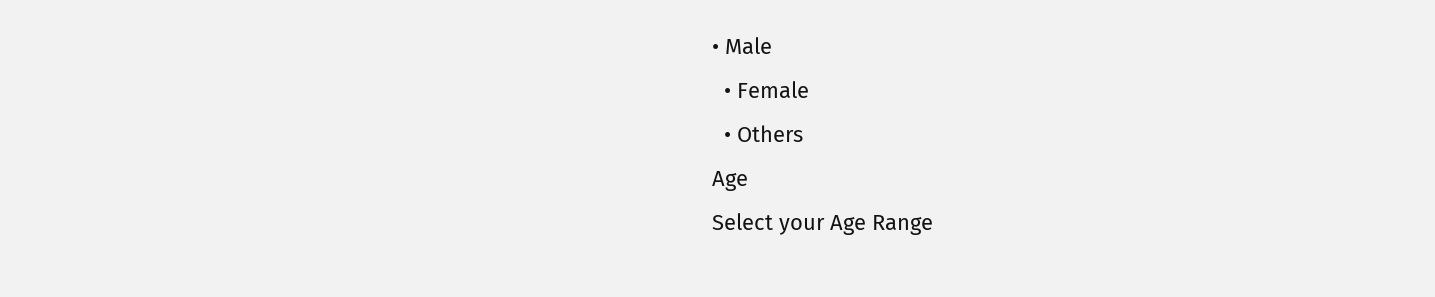• Male
  • Female
  • Others
Age
Select your Age Range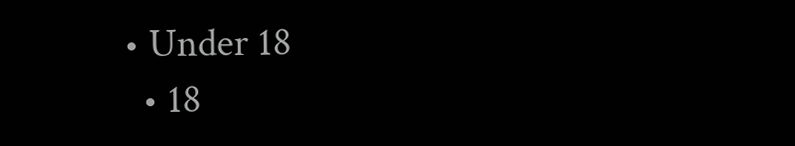• Under 18
  • 18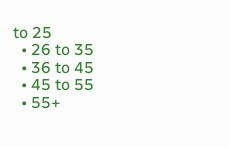to 25
  • 26 to 35
  • 36 to 45
  • 45 to 55
  • 55+